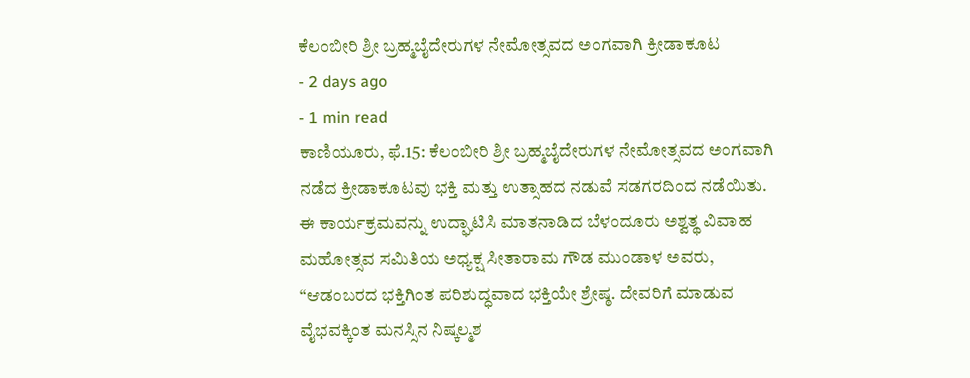ಕೆಲಂಬೀರಿ ಶ್ರೀ ಬ್ರಹ್ಮಬೈದೇರುಗಳ ನೇಮೋತ್ಸವದ ಅಂಗವಾಗಿ ಕ್ರೀಡಾಕೂಟ
- 2 days ago
- 1 min read
ಕಾಣಿಯೂರು, ಫೆ.15: ಕೆಲಂಬೀರಿ ಶ್ರೀ ಬ್ರಹ್ಮಬೈದೇರುಗಳ ನೇಮೋತ್ಸವದ ಅಂಗವಾಗಿ ನಡೆದ ಕ್ರೀಡಾಕೂಟವು ಭಕ್ತಿ ಮತ್ತು ಉತ್ಸಾಹದ ನಡುವೆ ಸಡಗರದಿಂದ ನಡೆಯಿತು.
ಈ ಕಾರ್ಯಕ್ರಮವನ್ನು ಉದ್ಘಾಟಿಸಿ ಮಾತನಾಡಿದ ಬೆಳಂದೂರು ಅಶ್ವತ್ಥ ವಿವಾಹ ಮಹೋತ್ಸವ ಸಮಿತಿಯ ಅಧ್ಯಕ್ಷ ಸೀತಾರಾಮ ಗೌಡ ಮುಂಡಾಳ ಅವರು, “ಆಡಂಬರದ ಭಕ್ತಿಗಿಂತ ಪರಿಶುದ್ಧವಾದ ಭಕ್ತಿಯೇ ಶ್ರೇಷ್ಠ. ದೇವರಿಗೆ ಮಾಡುವ ವೈಭವಕ್ಕಿಂತ ಮನಸ್ಸಿನ ನಿಷ್ಕಲ್ಮಶ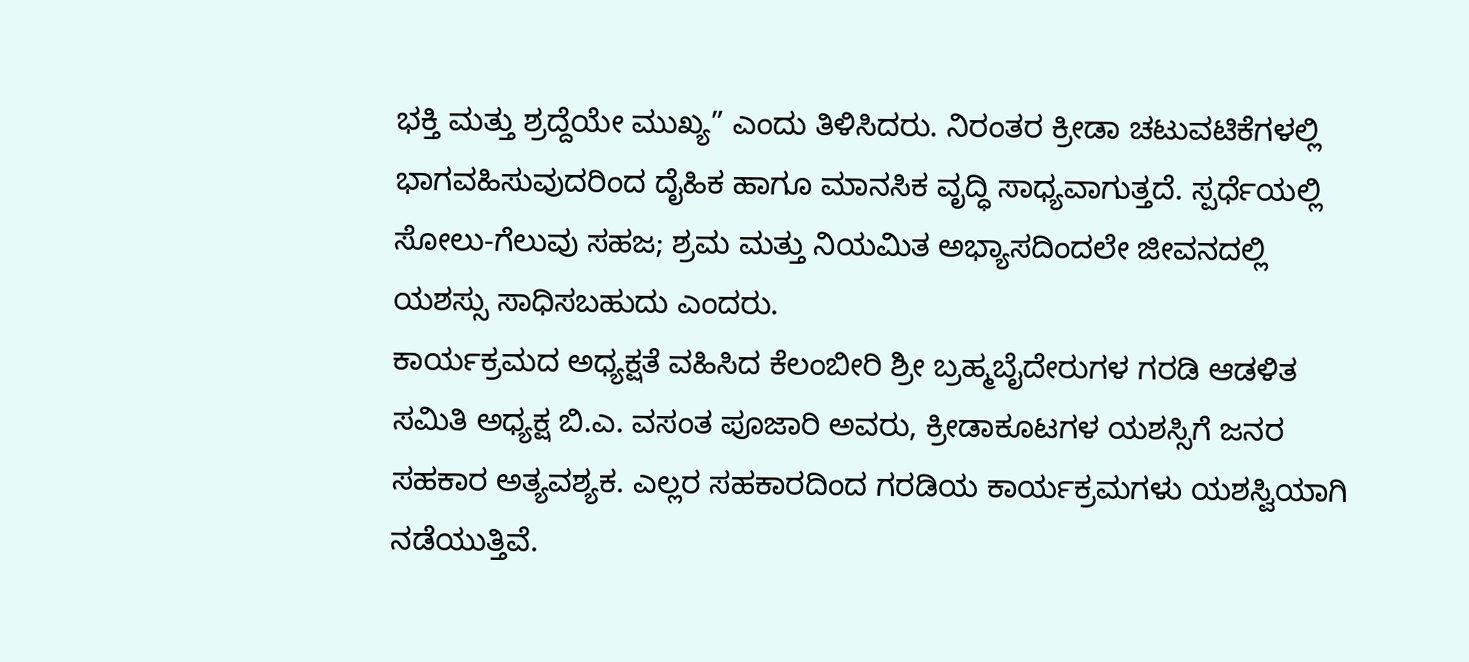ಭಕ್ತಿ ಮತ್ತು ಶ್ರದ್ದೆಯೇ ಮುಖ್ಯ” ಎಂದು ತಿಳಿಸಿದರು. ನಿರಂತರ ಕ್ರೀಡಾ ಚಟುವಟಿಕೆಗಳಲ್ಲಿ ಭಾಗವಹಿಸುವುದರಿಂದ ದೈಹಿಕ ಹಾಗೂ ಮಾನಸಿಕ ವೃದ್ಧಿ ಸಾಧ್ಯವಾಗುತ್ತದೆ. ಸ್ಪರ್ಧೆಯಲ್ಲಿ ಸೋಲು-ಗೆಲುವು ಸಹಜ; ಶ್ರಮ ಮತ್ತು ನಿಯಮಿತ ಅಭ್ಯಾಸದಿಂದಲೇ ಜೀವನದಲ್ಲಿ ಯಶಸ್ಸು ಸಾಧಿಸಬಹುದು ಎಂದರು.
ಕಾರ್ಯಕ್ರಮದ ಅಧ್ಯಕ್ಷತೆ ವಹಿಸಿದ ಕೆಲಂಬೀರಿ ಶ್ರೀ ಬ್ರಹ್ಮಬೈದೇರುಗಳ ಗರಡಿ ಆಡಳಿತ ಸಮಿತಿ ಅಧ್ಯಕ್ಷ ಬಿ.ಎ. ವಸಂತ ಪೂಜಾರಿ ಅವರು, ಕ್ರೀಡಾಕೂಟಗಳ ಯಶಸ್ಸಿಗೆ ಜನರ ಸಹಕಾರ ಅತ್ಯವಶ್ಯಕ. ಎಲ್ಲರ ಸಹಕಾರದಿಂದ ಗರಡಿಯ ಕಾರ್ಯಕ್ರಮಗಳು ಯಶಸ್ವಿಯಾಗಿ ನಡೆಯುತ್ತಿವೆ.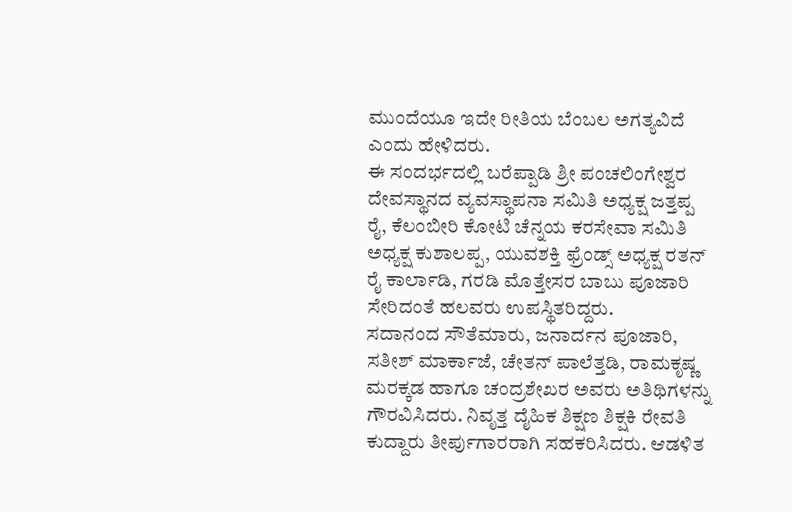ಮುಂದೆಯೂ ಇದೇ ರೀತಿಯ ಬೆಂಬಲ ಅಗತ್ಯವಿದೆ ಎಂದು ಹೇಳಿದರು.
ಈ ಸಂದರ್ಭದಲ್ಲಿ ಬರೆಪ್ಪಾಡಿ ಶ್ರೀ ಪಂಚಲಿಂಗೇಶ್ವರ ದೇವಸ್ಥಾನದ ವ್ಯವಸ್ಥಾಪನಾ ಸಮಿತಿ ಅಧ್ಯಕ್ಷ ಜತ್ತಪ್ಪ ರೈ, ಕೆಲಂಬೀರಿ ಕೋಟಿ ಚೆನ್ನಯ ಕರಸೇವಾ ಸಮಿತಿ ಅಧ್ಯಕ್ಷ ಕುಶಾಲಪ್ಪ, ಯುವಶಕ್ತಿ ಫ್ರೆಂಡ್ಸ್ ಅಧ್ಯಕ್ಷ ರತನ್ ರೈ ಕಾರ್ಲಾಡಿ, ಗರಡಿ ಮೊತ್ತೇಸರ ಬಾಬು ಪೂಜಾರಿ ಸೇರಿದಂತೆ ಹಲವರು ಉಪಸ್ಥಿತರಿದ್ದರು.
ಸದಾನಂದ ಸೌತೆಮಾರು, ಜನಾರ್ದನ ಪೂಜಾರಿ, ಸತೀಶ್ ಮಾರ್ಕಾಜೆ, ಚೇತನ್ ಪಾಲೆತ್ತಡಿ, ರಾಮಕೃಷ್ಣ ಮರಕ್ಕಡ ಹಾಗೂ ಚಂದ್ರಶೇಖರ ಅವರು ಅತಿಥಿಗಳನ್ನು ಗೌರವಿಸಿದರು. ನಿವೃತ್ತ ದೈಹಿಕ ಶಿಕ್ಷಣ ಶಿಕ್ಷಕಿ ರೇವತಿ ಕುದ್ದಾರು ತೀರ್ಪುಗಾರರಾಗಿ ಸಹಕರಿಸಿದರು. ಆಡಳಿತ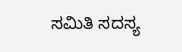ಸಮಿತಿ ಸದಸ್ಯ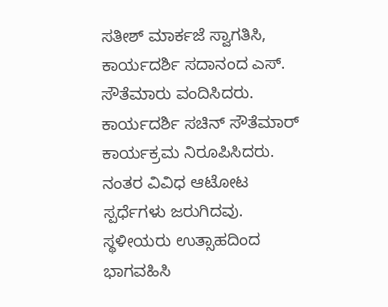ಸತೀಶ್ ಮಾರ್ಕಜೆ ಸ್ವಾಗತಿಸಿ, ಕಾರ್ಯದರ್ಶಿ ಸದಾನಂದ ಎಸ್. ಸೌತೆಮಾರು ವಂದಿಸಿದರು. ಕಾರ್ಯದರ್ಶಿ ಸಚಿನ್ ಸೌತೆಮಾರ್ ಕಾರ್ಯಕ್ರಮ ನಿರೂಪಿಸಿದರು.
ನಂತರ ವಿವಿಧ ಆಟೋಟ ಸ್ಪರ್ಧೆಗಳು ಜರುಗಿದವು. ಸ್ಥಳೀಯರು ಉತ್ಸಾಹದಿಂದ ಭಾಗವಹಿಸಿ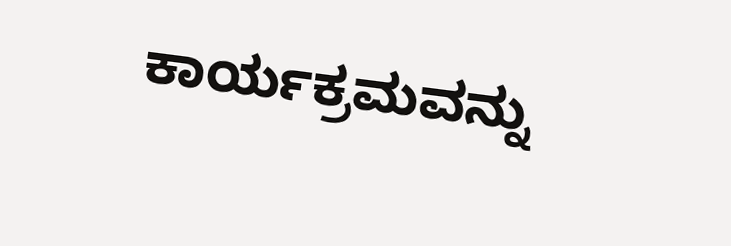ಕಾರ್ಯಕ್ರಮವನ್ನು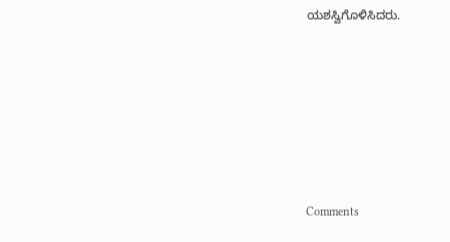ಯಶಸ್ವಿಗೊಳಿಸಿದರು.








Comments